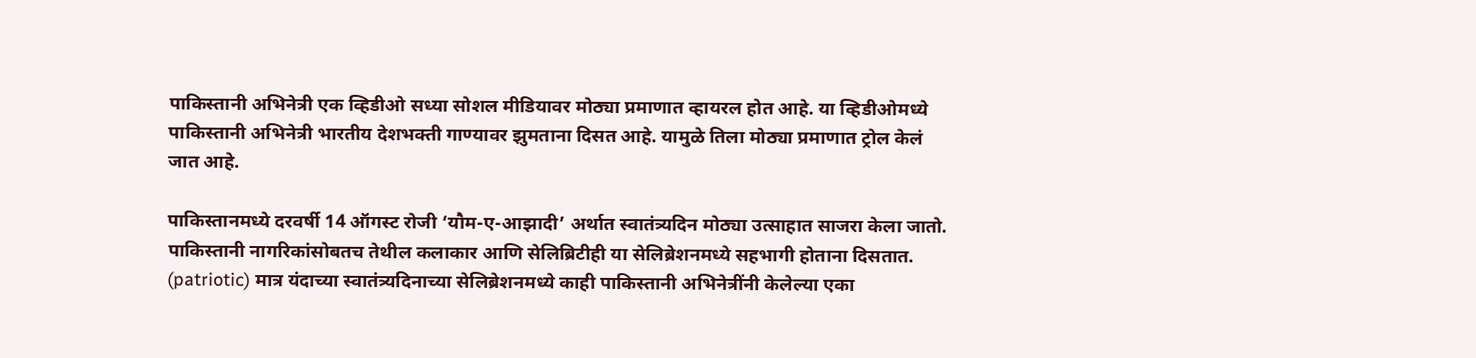पाकिस्तानी अभिनेत्री एक व्हिडीओ सध्या सोशल मीडियावर मोठ्या प्रमाणात व्हायरल होत आहे. या व्हिडीओमध्ये पाकिस्तानी अभिनेत्री भारतीय देशभक्ती गाण्यावर झुमताना दिसत आहे. यामुळे तिला मोठ्या प्रमाणात ट्रोल केलं जात आहे.

पाकिस्तानमध्ये दरवर्षी 14 ऑगस्ट रोजी ‘यौम-ए-आझादी’ अर्थात स्वातंत्र्यदिन मोठ्या उत्साहात साजरा केला जातो. पाकिस्तानी नागरिकांसोबतच तेथील कलाकार आणि सेलिब्रिटीही या सेलिब्रेशनमध्ये सहभागी होताना दिसतात. (patriotic) मात्र यंदाच्या स्वातंत्र्यदिनाच्या सेलिब्रेशनमध्ये काही पाकिस्तानी अभिनेत्रींनी केलेल्या एका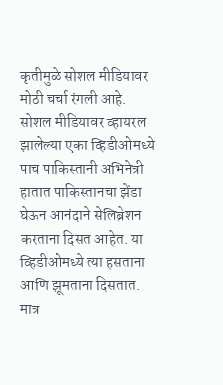कृतीमुळे सोशल मीडियावर मोठी चर्चा रंगली आहे.
सोशल मीडियावर व्हायरल झालेल्या एका व्हिडीओमध्ये पाच पाकिस्तानी अभिनेत्री हातात पाकिस्तानचा झेंडा घेऊन आनंदाने सेलिब्रेशन करताना दिसत आहेत. या व्हिडीओमध्ये त्या हसताना आणि झूमताना दिसतात. मात्र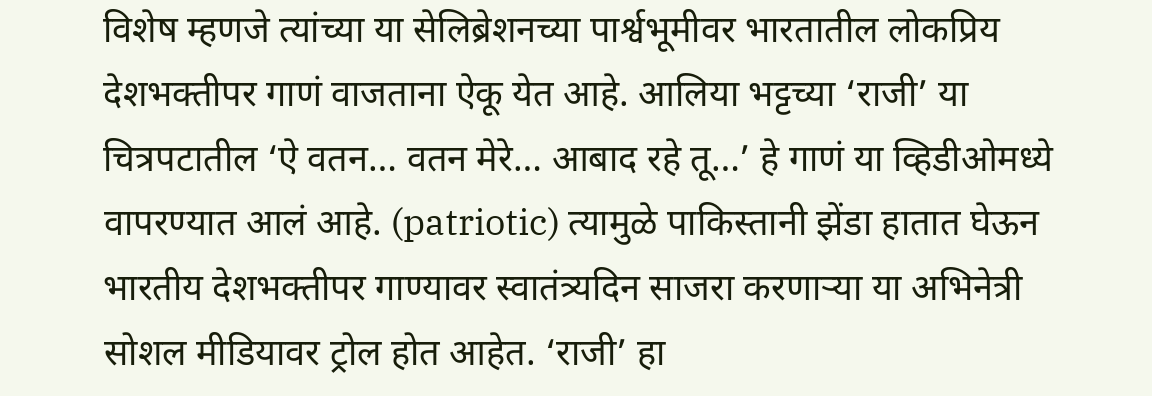विशेष म्हणजे त्यांच्या या सेलिब्रेशनच्या पार्श्वभूमीवर भारतातील लोकप्रिय देशभक्तीपर गाणं वाजताना ऐकू येत आहे. आलिया भट्टच्या ‘राजी’ या चित्रपटातील ‘ऐ वतन… वतन मेरे… आबाद रहे तू…’ हे गाणं या व्हिडीओमध्ये वापरण्यात आलं आहे. (patriotic) त्यामुळे पाकिस्तानी झेंडा हातात घेऊन भारतीय देशभक्तीपर गाण्यावर स्वातंत्र्यदिन साजरा करणाऱ्या या अभिनेत्री सोशल मीडियावर ट्रोल होत आहेत. ‘राजी’ हा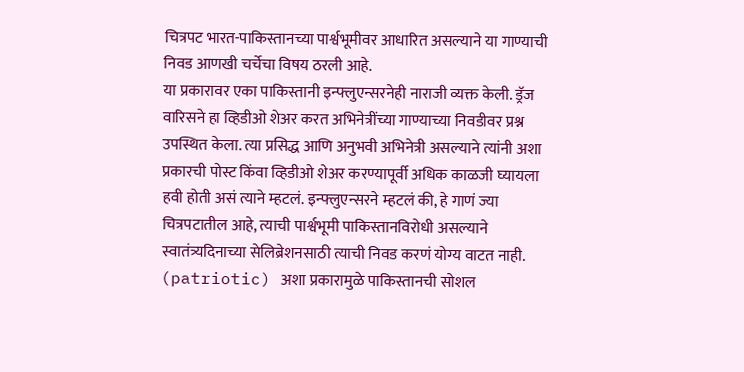चित्रपट भारत-पाकिस्तानच्या पार्श्वभूमीवर आधारित असल्याने या गाण्याची निवड आणखी चर्चेचा विषय ठरली आहे.
या प्रकारावर एका पाकिस्तानी इन्फ्लुएन्सरनेही नाराजी व्यक्त केली. ड्रॅज वारिसने हा व्हिडीओ शेअर करत अभिनेत्रींच्या गाण्याच्या निवडीवर प्रश्न उपस्थित केला. त्या प्रसिद्ध आणि अनुभवी अभिनेत्री असल्याने त्यांनी अशा प्रकारची पोस्ट किंवा व्हिडीओ शेअर करण्यापूर्वी अधिक काळजी घ्यायला हवी होती असं त्याने म्हटलं. इन्फ्लुएन्सरने म्हटलं की, हे गाणं ज्या चित्रपटातील आहे, त्याची पार्श्वभूमी पाकिस्तानविरोधी असल्याने स्वातंत्र्यदिनाच्या सेलिब्रेशनसाठी त्याची निवड करणं योग्य वाटत नाही. (patriotic) अशा प्रकारामुळे पाकिस्तानची सोशल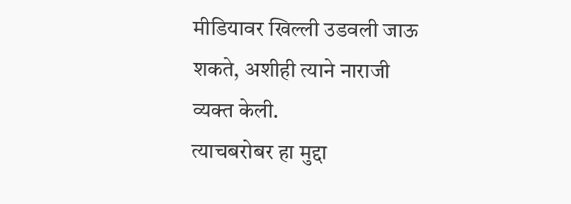मीडियावर खिल्ली उडवली जाऊ शकते, अशीही त्याने नाराजी व्यक्त केली.
त्याचबरोबर हा मुद्दा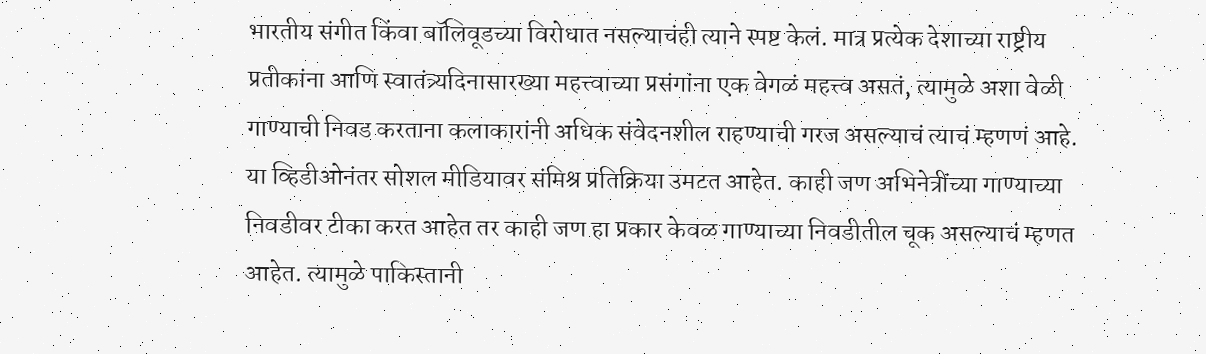भारतीय संगीत किंवा बॉलिवूडच्या विरोधात नसल्याचंही त्याने स्पष्ट केलं. मात्र प्रत्येक देशाच्या राष्ट्रीय प्रतीकांना आणि स्वातंत्र्यदिनासारख्या महत्त्वाच्या प्रसंगांना एक वेगळं महत्त्व असतं, त्यामुळे अशा वेळी गाण्याची निवड करताना कलाकारांनी अधिक संवेदनशील राहण्याची गरज असल्याचं त्याचं म्हणणं आहे. या व्हिडीओनंतर सोशल मीडियावर संमिश्र प्रतिक्रिया उमटत आहेत. काही जण अभिनेत्रींच्या गाण्याच्या निवडीवर टीका करत आहेत तर काही जण हा प्रकार केवळ गाण्याच्या निवडीतील चूक असल्याचं म्हणत आहेत. त्यामुळे पाकिस्तानी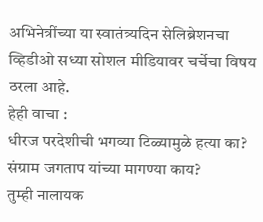अभिनेत्रींच्या या स्वातंत्र्यदिन सेलिब्रेशनचा व्हिडीओ सध्या सोशल मीडियावर चर्चेचा विषय ठरला आहे.
हेही वाचा :
धीरज परदेशीची भगव्या टिळ्यामुळे हत्या का? संग्राम जगताप यांच्या मागण्या काय?
तुम्ही नालायक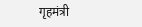गृहमंत्री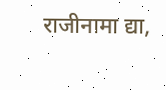राजीनामा द्या,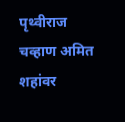पृथ्वीराज चव्हाण अमित शहांवर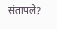संतापले?